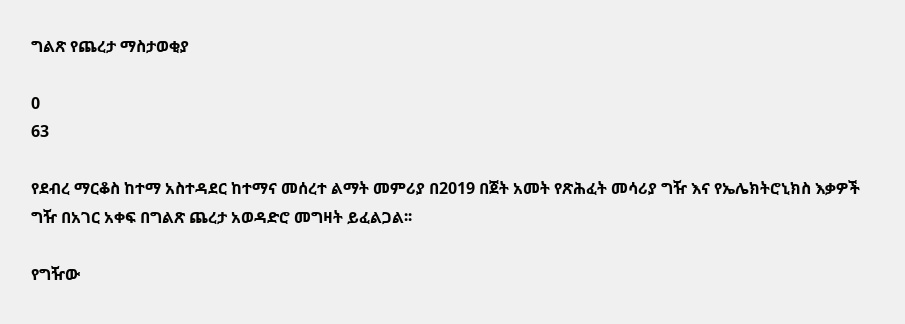ግልጽ የጨረታ ማስታወቂያ

0
63

የደብረ ማርቆስ ከተማ አስተዳደር ከተማና መሰረተ ልማት መምሪያ በ2019 በጀት አመት የጽሕፈት መሳሪያ ግዥ እና የኤሌክትሮኒክስ እቃዎች ግዥ በአገር አቀፍ በግልጽ ጨረታ አወዳድሮ መግዛት ይፈልጋል፡፡

የግዥው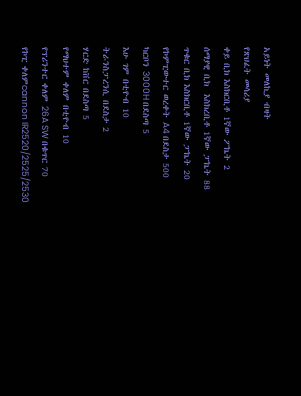አይነት መለኪያ ብዛት
የጽህፈት መሳሪያ
ቀይ ቢክ እስክርቢቶ 1ኛው ፖኬት 2
ሰማያዊ ቢክ  እስክረቢቶ 1ኛው ፓኬት 88
ጥቁር ቢክ እስክርቢቶ 1ኛው ፓኬት 20
የኮምፒውተር ወረቀት A4 በደስታ 500
ካርቦን 3000H በደስጣ 5
እሁ ገም በቲዮብ 10
ትራንስፓረንሲ በደስታ 2
ሃርድ ከቨር በደስጣ 5
የማህተም ቀለም በቲዮብ 10
የፕሪንተር ቀለም 26A SW በቁጥር 70
የኮፒ ቀለምcannon IR2520/2525/2530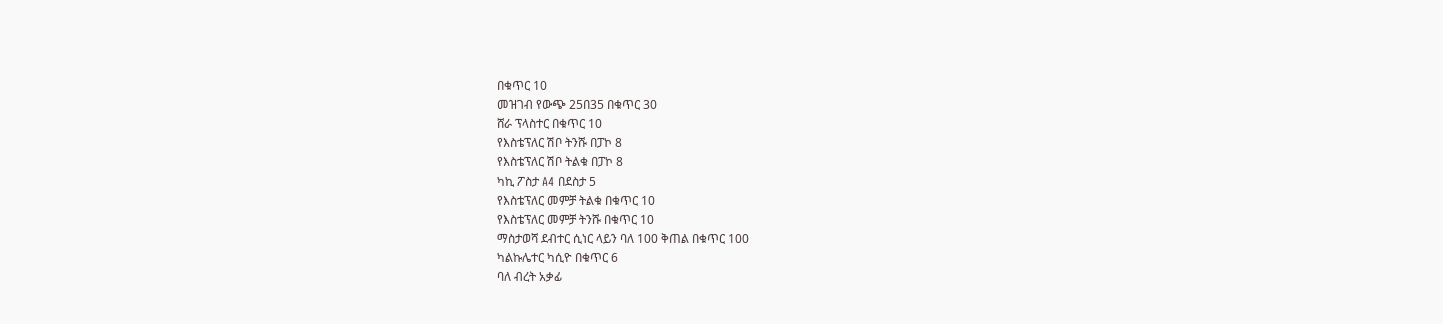በቁጥር 10
መዝገብ የውጭ 25በ35 በቁጥር 30
ሸራ ፕላስተር በቁጥር 10
የእስቴፕለር ሽቦ ትንሹ በፓኮ 8
የእስቴፕለር ሽቦ ትልቁ በፓኮ 8
ካኪ ፖስታ A4 በደስታ 5
የእስቴፕለር መምቻ ትልቁ በቁጥር 10
የእስቴፕለር መምቻ ትንሹ በቁጥር 10
ማስታወሻ ደብተር ሲነር ላይን ባለ 100 ቅጠል በቁጥር 100
ካልኩሌተር ካሲዮ በቁጥር 6
ባለ ብረት አቃፊ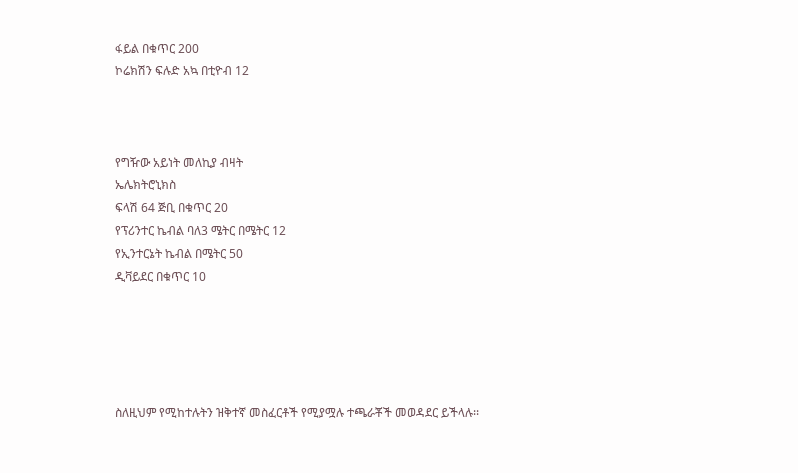ፋይል በቁጥር 200
ኮሬክሽን ፍሉድ አኳ በቲዮብ 12



የግዥው አይነት መለኪያ ብዛት
ኤሌክትሮኒክስ
ፍላሽ 64 ጅቢ በቁጥር 20
የፕሪንተር ኬብል ባለ3 ሜትር በሜትር 12
የኢንተርኔት ኬብል በሜትር 50
ዲቫይደር በቁጥር 10





ስለዚህም የሚከተሉትን ዝቅተኛ መስፈርቶች የሚያሟሉ ተጫራቾች መወዳደር ይችላሉ፡፡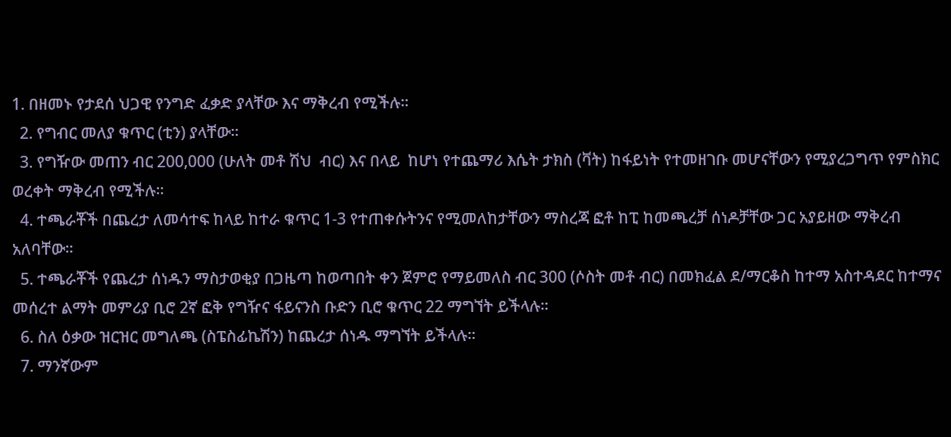1. በዘመኑ የታደሰ ህጋዊ የንግድ ፈቃድ ያላቸው እና ማቅረብ የሚችሉ፡፡
  2. የግብር መለያ ቁጥር (ቲን) ያላቸው፡፡
  3. የግዥው መጠን ብር 200,000 (ሁለት መቶ ሽህ  ብር) እና በላይ  ከሆነ የተጨማሪ እሴት ታክስ (ቫት) ከፋይነት የተመዘገቡ መሆናቸውን የሚያረጋግጥ የምስክር ወረቀት ማቅረብ የሚችሉ፡፡
  4. ተጫራቾች በጨረታ ለመሳተፍ ከላይ ከተራ ቁጥር 1-3 የተጠቀሱትንና የሚመለከታቸውን ማስረጃ ፎቶ ከፒ ከመጫረቻ ሰነዶቻቸው ጋር አያይዘው ማቅረብ አለባቸው፡፡
  5. ተጫራቾች የጨረታ ሰነዱን ማስታወቂያ በጋዜጣ ከወጣበት ቀን ጀምሮ የማይመለስ ብር 300 (ሶስት መቶ ብር) በመክፈል ደ/ማርቆስ ከተማ አስተዳደር ከተማና መሰረተ ልማት መምሪያ ቢሮ 2ኛ ፎቅ የግዥና ፋይናንስ ቡድን ቢሮ ቁጥር 22 ማግኘት ይችላሉ፡፡
  6. ስለ ዕቃው ዝርዝር መግለጫ (ስፔስፊኬሽን) ከጨረታ ሰነዱ ማግኘት ይችላሉ፡፡
  7. ማንኛውም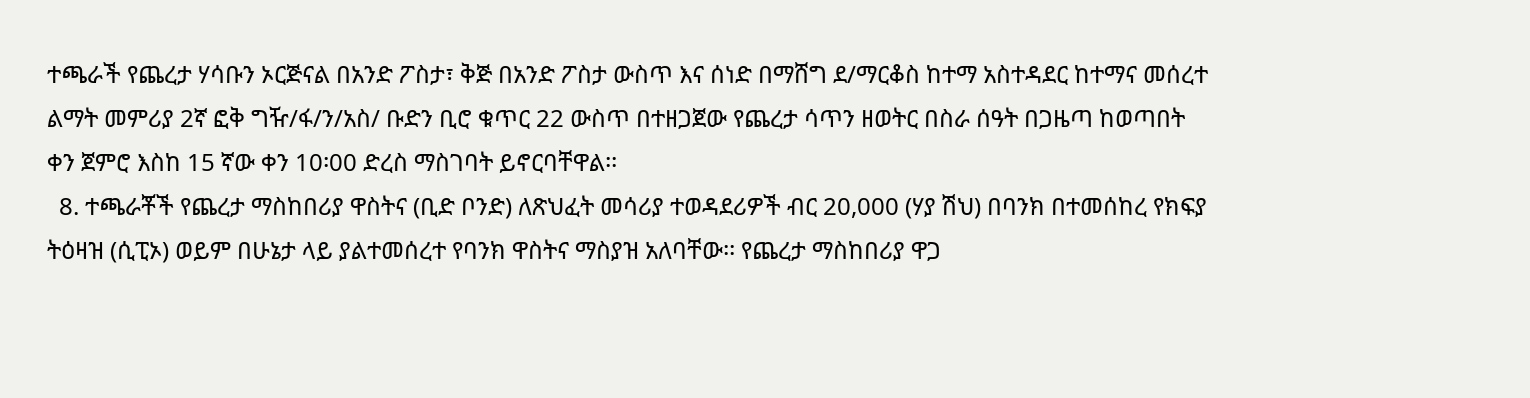ተጫራች የጨረታ ሃሳቡን ኦርጅናል በአንድ ፖስታ፣ ቅጅ በአንድ ፖስታ ውስጥ እና ሰነድ በማሸግ ደ/ማርቆስ ከተማ አስተዳደር ከተማና መሰረተ ልማት መምሪያ 2ኛ ፎቅ ግዥ/ፋ/ን/አስ/ ቡድን ቢሮ ቁጥር 22 ውስጥ በተዘጋጀው የጨረታ ሳጥን ዘወትር በስራ ሰዓት በጋዜጣ ከወጣበት ቀን ጀምሮ እስከ 15 ኛው ቀን 10፡00 ድረስ ማስገባት ይኖርባቸዋል፡፡
  8. ተጫራቾች የጨረታ ማስከበሪያ ዋስትና (ቢድ ቦንድ) ለጽህፈት መሳሪያ ተወዳደሪዎች ብር 20,000 (ሃያ ሽህ) በባንክ በተመሰከረ የክፍያ ትዕዛዝ (ሲፒኦ) ወይም በሁኔታ ላይ ያልተመሰረተ የባንክ ዋስትና ማስያዝ አለባቸው፡፡ የጨረታ ማስከበሪያ ዋጋ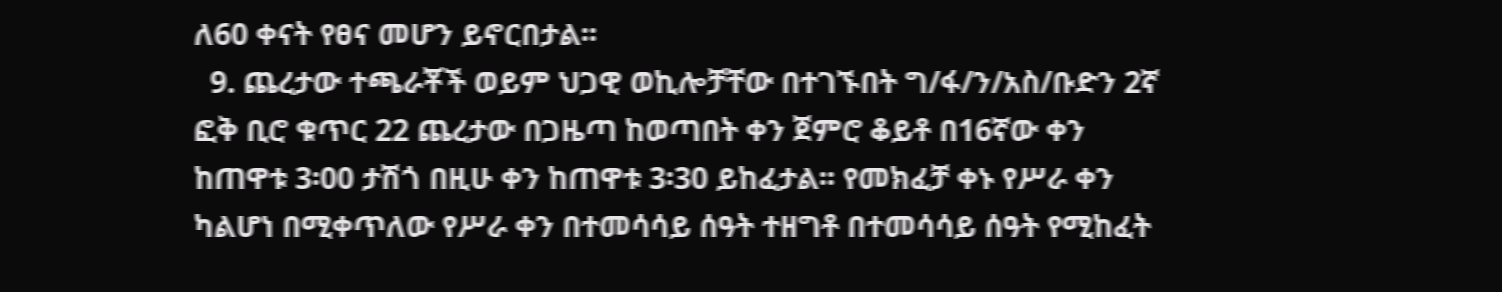ለ60 ቀናት የፀና መሆን ይኖርበታል፡፡
  9. ጨረታው ተጫራቾች ወይም ህጋዊ ወኪሎቻቸው በተገኙበት ግ/ፋ/ን/አስ/ቡድን 2ኛ ፎቅ ቢሮ ቁጥር 22 ጨረታው በጋዜጣ ከወጣበት ቀን ጀምሮ ቆይቶ በ16ኛው ቀን ከጠዋቱ 3፡00 ታሽጎ በዚሁ ቀን ከጠዋቱ 3፡30 ይከፈታል፡፡ የመክፈቻ ቀኑ የሥራ ቀን ካልሆነ በሚቀጥለው የሥራ ቀን በተመሳሳይ ሰዓት ተዘግቶ በተመሳሳይ ሰዓት የሚከፈት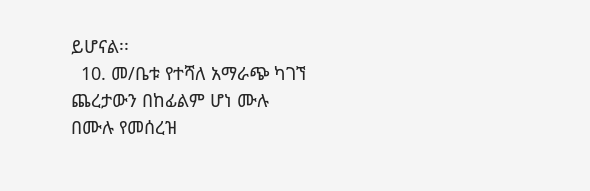ይሆናል፡፡
  10. መ/ቤቱ የተሻለ አማራጭ ካገኘ ጨረታውን በከፊልም ሆነ ሙሉ በሙሉ የመሰረዝ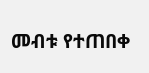መብቱ የተጠበቀ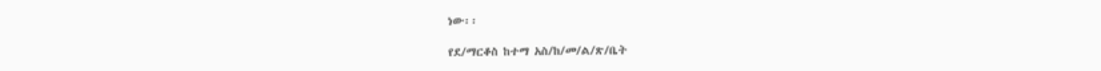ነው፡፡

የደ/ማርቆስ ከተማ አስ/ከ/መ/ል/ጽ/ቤት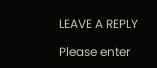LEAVE A REPLY

Please enter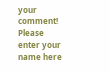your comment!
Please enter your name here